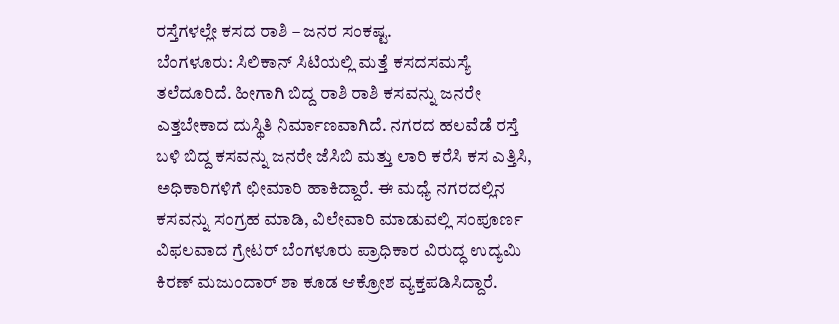ರಸ್ತೆಗಳಲ್ಲೇ ಕಸದ ರಾಶಿ – ಜನರ ಸಂಕಷ್ಟ.
ಬೆಂಗಳೂರು: ಸಿಲಿಕಾನ್ ಸಿಟಿಯಲ್ಲಿ ಮತ್ತೆ ಕಸದಸಮಸ್ಯೆ ತಲೆದೂರಿದೆ. ಹೀಗಾಗಿ ಬಿದ್ದ ರಾಶಿ ರಾಶಿ ಕಸವನ್ನು ಜನರೇ ಎತ್ತಬೇಕಾದ ದುಸ್ಥಿತಿ ನಿರ್ಮಾಣವಾಗಿದೆ. ನಗರದ ಹಲವೆಡೆ ರಸ್ತೆ ಬಳಿ ಬಿದ್ದ ಕಸವನ್ನು ಜನರೇ ಜೆಸಿಬಿ ಮತ್ತು ಲಾರಿ ಕರೆಸಿ ಕಸ ಎತ್ತಿಸಿ, ಅಧಿಕಾರಿಗಳಿಗೆ ಛೀಮಾರಿ ಹಾಕಿದ್ದಾರೆ. ಈ ಮಧ್ಯೆ ನಗರದಲ್ಲಿನ ಕಸವನ್ನು ಸಂಗ್ರಹ ಮಾಡಿ, ವಿಲೇವಾರಿ ಮಾಡುವಲ್ಲಿ ಸಂಪೂರ್ಣ ವಿಫಲವಾದ ಗ್ರೇಟರ್ ಬೆಂಗಳೂರು ಪ್ರಾಧಿಕಾರ ವಿರುದ್ಧ ಉದ್ಯಮಿ ಕಿರಣ್ ಮಜುಂದಾರ್ ಶಾ ಕೂಡ ಆಕ್ರೋಶ ವ್ಯಕ್ತಪಡಿಸಿದ್ದಾರೆ.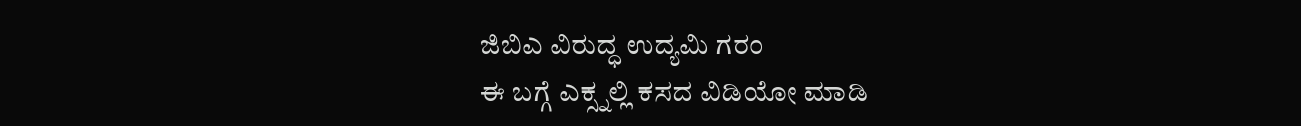ಜಿಬಿಎ ವಿರುದ್ಧ ಉದ್ಯಮಿ ಗರಂ
ಈ ಬಗ್ಗೆ ಎಕ್ಸ್ನಲ್ಲಿ ಕಸದ ವಿಡಿಯೋ ಮಾಡಿ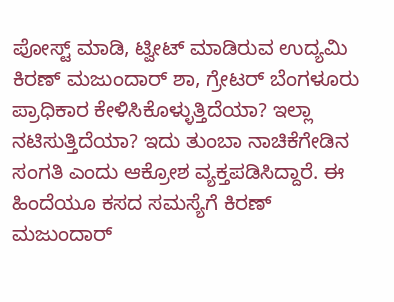ಪೋಸ್ಟ್ ಮಾಡಿ, ಟ್ವೀಟ್ ಮಾಡಿರುವ ಉದ್ಯಮಿ ಕಿರಣ್ ಮಜುಂದಾರ್ ಶಾ, ಗ್ರೇಟರ್ ಬೆಂಗಳೂರು ಪ್ರಾಧಿಕಾರ ಕೇಳಿಸಿಕೊಳ್ಳುತ್ತಿದೆಯಾ? ಇಲ್ಲಾ ನಟಿಸುತ್ತಿದೆಯಾ? ಇದು ತುಂಬಾ ನಾಚಿಕೆಗೇಡಿನ ಸಂಗತಿ ಎಂದು ಆಕ್ರೋಶ ವ್ಯಕ್ತಪಡಿಸಿದ್ದಾರೆ. ಈ ಹಿಂದೆಯೂ ಕಸದ ಸಮಸ್ಯೆಗೆ ಕಿರಣ್ ಮಜುಂದಾರ್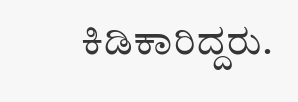ಕಿಡಿಕಾರಿದ್ದರು.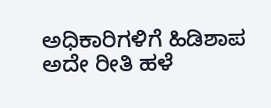ಅಧಿಕಾರಿಗಳಿಗೆ ಹಿಡಿಶಾಪ
ಅದೇ ರೀತಿ ಹಳೆ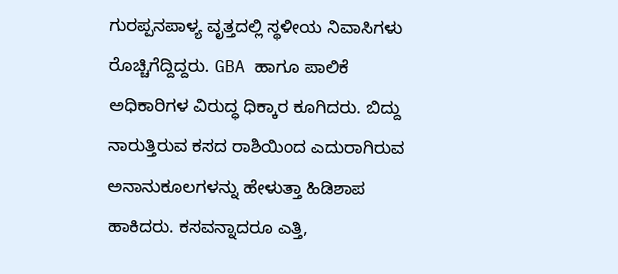ಗುರಪ್ಪನಪಾಳ್ಯ ವೃತ್ತದಲ್ಲಿ ಸ್ಥಳೀಯ ನಿವಾಸಿಗಳು ರೊಚ್ಚಿಗೆದ್ದಿದ್ದರು. GBA ಹಾಗೂ ಪಾಲಿಕೆ ಅಧಿಕಾರಿಗಳ ವಿರುದ್ಧ ಧಿಕ್ಕಾರ ಕೂಗಿದರು. ಬಿದ್ದು ನಾರುತ್ತಿರುವ ಕಸದ ರಾಶಿಯಿಂದ ಎದುರಾಗಿರುವ ಅನಾನುಕೂಲಗಳನ್ನು ಹೇಳುತ್ತಾ ಹಿಡಿಶಾಪ ಹಾಕಿದರು. ಕಸವನ್ನಾದರೂ ಎತ್ತಿ,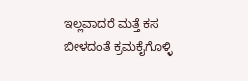ಇಲ್ಲವಾದರೆ ಮತ್ತೆ ಕಸ ಬೀಳದಂತೆ ಕ್ರಮಕೈಗೊಳ್ಳಿ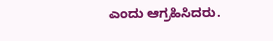ಎಂದು ಆಗ್ರಹಿಸಿದರು.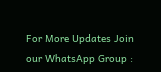For More Updates Join our WhatsApp Group :